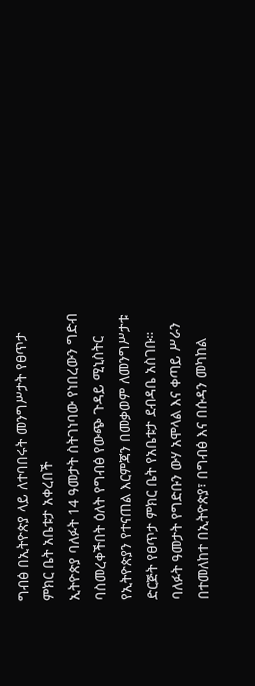ግብፅ በኢትዮጵያ ላይ ለተባበሩት መንግሥታት የፀጥታ ምክር ቤት አቤቱታ አቀረበች
ኢትዮጵያ ባለፉት 14 ዓመታት ስትገነባው የነበረውን ግድብ ባስመረቀችበት ዕለት የግብፅ የውጭ ጉዳይ ሚኒስትር የኢትዮጵያን የተናጠል እርምጃን በመቃወም ለመንግሥታቱ ድርጅት የፀጥታ ምክር ቤት የአቤቱታ ደብዳቤ አስገቡ። ባለፉት ዓመታት የግድቡን ውሃ አሞላል እና ቀጣይ ሥራን በተመለከተ በኢትዮጵያ፣ በግብፅ እና በሱዳን መካከል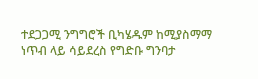ተደጋጋሚ ንግግሮች ቢካሄዱም ከሚያስማማ ነጥብ ላይ ሳይደረስ የግድቡ ግንባታ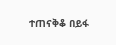ተጠናቅቆ በይፋ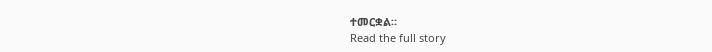ተመርቋል።
Read the full story